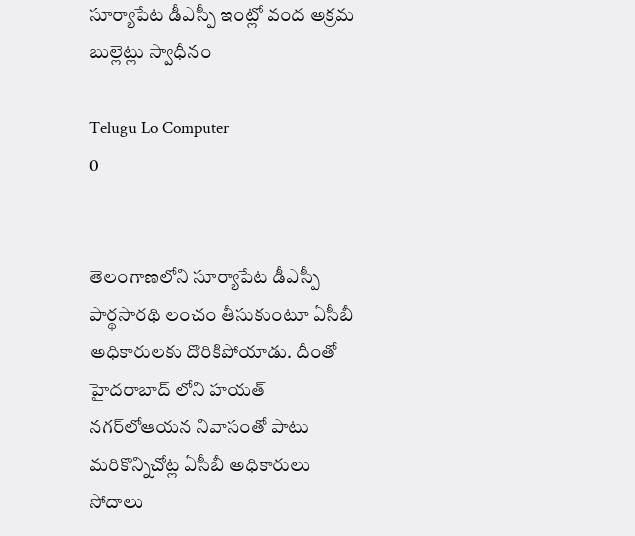సూర్యాపేట డీఎస్పీ ఇంట్లో వంద అక్రమ బుల్లెట్లు స్వాధీనం

Telugu Lo Computer
0


తెలంగాణలోని సూర్యాపేట డీఎస్పీ పార్థసారథి లంచం తీసుకుంటూ ఏసీబీ అధికారులకు దొరికిపోయాడు. దీంతో హైదరాబాద్ లోని హయత్ నగర్‌లోఆయన నివాసంతో పాటు మరికొన్నిచోట్ల ఏసీబీ అధికారులు సోదాలు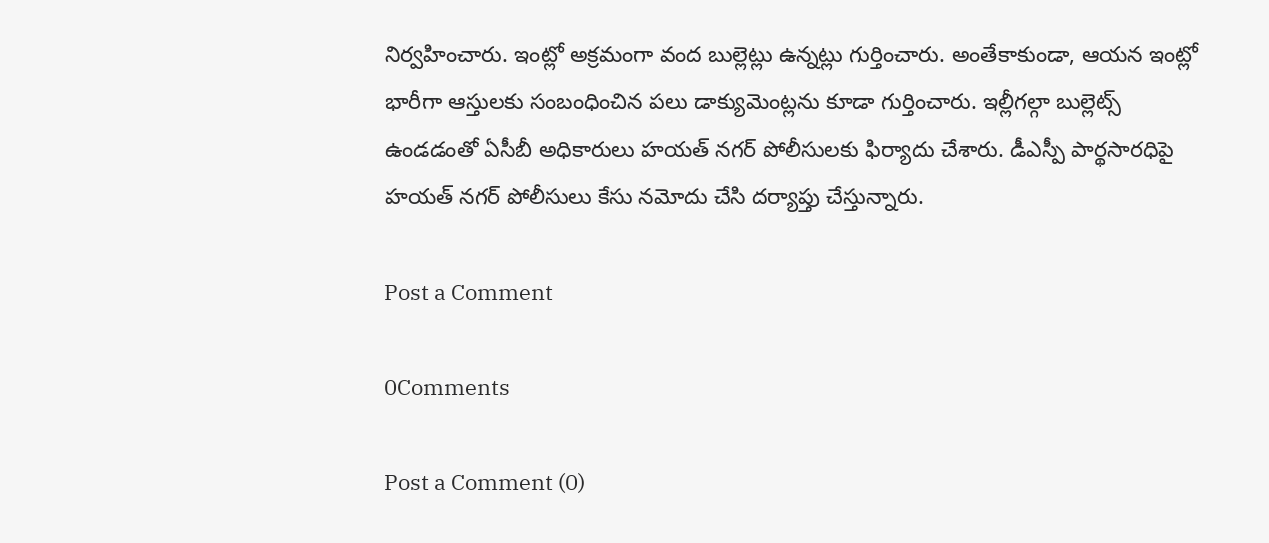నిర్వహించారు. ఇంట్లో అక్రమంగా వంద బుల్లెట్లు ఉన్నట్లు గుర్తించారు. అంతేకాకుండా, ఆయన ఇంట్లో భారీగా ఆస్తులకు సంబంధించిన పలు డాక్యుమెంట్లను కూడా గుర్తించారు. ఇల్లీగల్గా బుల్లెట్స్ ఉండడంతో ఏసీబీ అధికారులు హయత్ నగర్ పోలీసులకు ఫిర్యాదు చేశారు. డీఎస్పీ పార్థసారధిపై హయత్ నగర్ పోలీసులు కేసు నమోదు చేసి దర్యాప్తు చేస్తున్నారు.

Post a Comment

0Comments

Post a Comment (0)